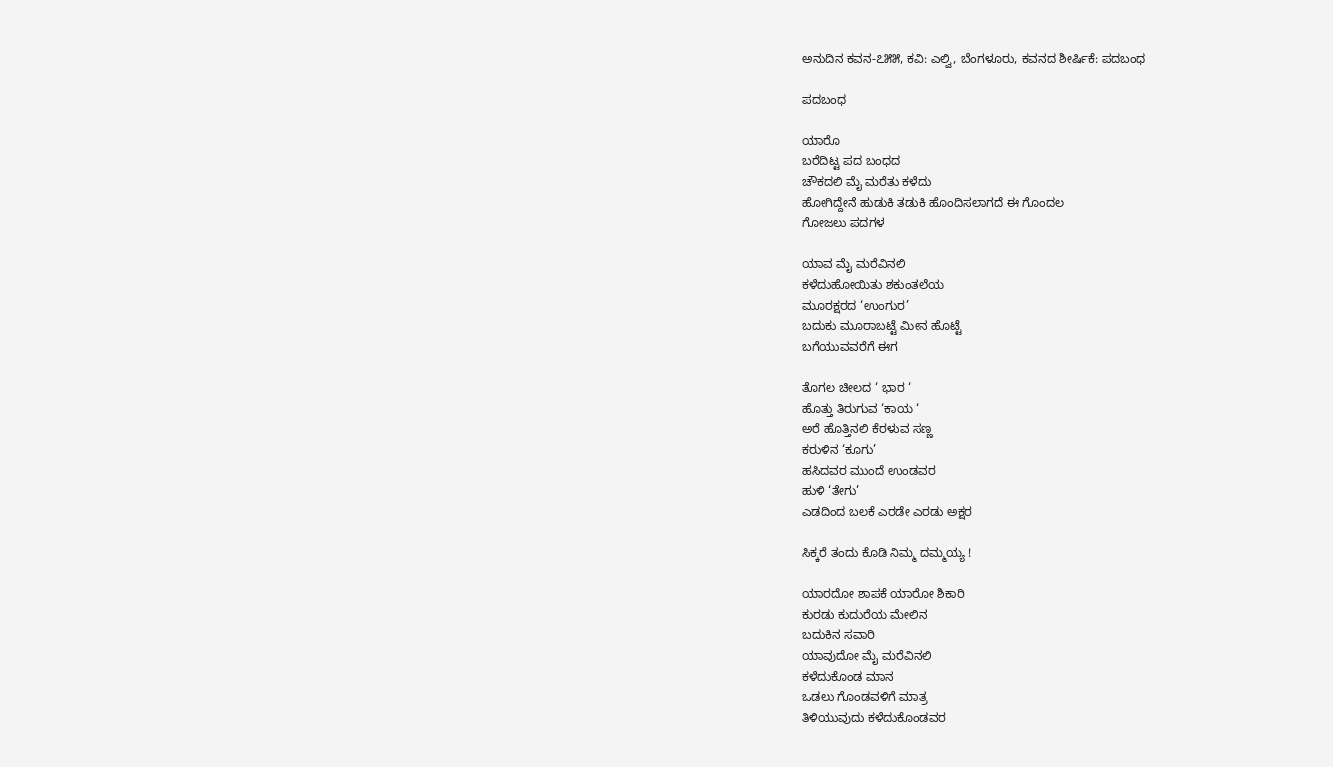ಅನುದಿನ ಕವನ-೭೫೫, ಕವಿ: ಎಲ್ವಿ, ಬೆಂಗಳೂರು, ಕವನದ ಶೀರ್ಷಿಕೆ: ಪದಬಂಧ

ಪದಬಂಧ

ಯಾರೊ
ಬರೆದಿಟ್ಟ ಪದ ಬಂಧದ
ಚೌಕದಲಿ ಮೈ ಮರೆತು ಕಳೆದು
ಹೋಗಿದ್ದೇನೆ ಹುಡುಕಿ ತಡುಕಿ ಹೊಂದಿಸಲಾಗದೆ ಈ ಗೊಂದಲ
ಗೋಜಲು ಪದಗಳ

ಯಾವ ಮೈ ಮರೆವಿನಲಿ
ಕಳೆದುಹೋಯಿತು ಶಕುಂತಲೆಯ
ಮೂರಕ್ಷರದ ‘ಉಂಗುರ’
ಬದುಕು ಮೂರಾಬಟ್ಟೆ ಮೀನ ಹೊಟ್ಟೆ
ಬಗೆಯುವವರೆಗೆ ಈಗ

ತೊಗಲ ಚೀಲದ ‘ ಭಾರ ‘
ಹೊತ್ತು ತಿರುಗುವ ‘ಕಾಯ ‘
ಅರೆ ಹೊತ್ತಿನಲಿ ಕೆರಳುವ ಸಣ್ಣ
ಕರುಳಿನ ‘ಕೂಗು’
ಹಸಿದವರ ಮುಂದೆ ಉಂಡವರ
ಹುಳಿ ‘ತೇಗು’
ಎಡದಿಂದ ಬಲಕೆ ಎರಡೇ ಎರಡು ಅಕ್ಷರ

ಸಿಕ್ಕರೆ ತಂದು ಕೊಡಿ ನಿಮ್ಮ ದಮ್ಮಯ್ಯ !

ಯಾರದೋ ಶಾಪಕೆ ಯಾರೋ ಶಿಕಾರಿ
ಕುರಡು ಕುದುರೆಯ ಮೇಲಿನ
ಬದುಕಿನ ಸವಾರಿ
ಯಾವುದೋ ಮೈ ಮರೆವಿನಲಿ
ಕಳೆದುಕೊಂಡ ಮಾನ
ಒಡಲು ಗೊಂಡವಳಿಗೆ ಮಾತ್ರ
ತಿಳಿಯುವುದು ಕಳೆದುಕೊಂಡವರ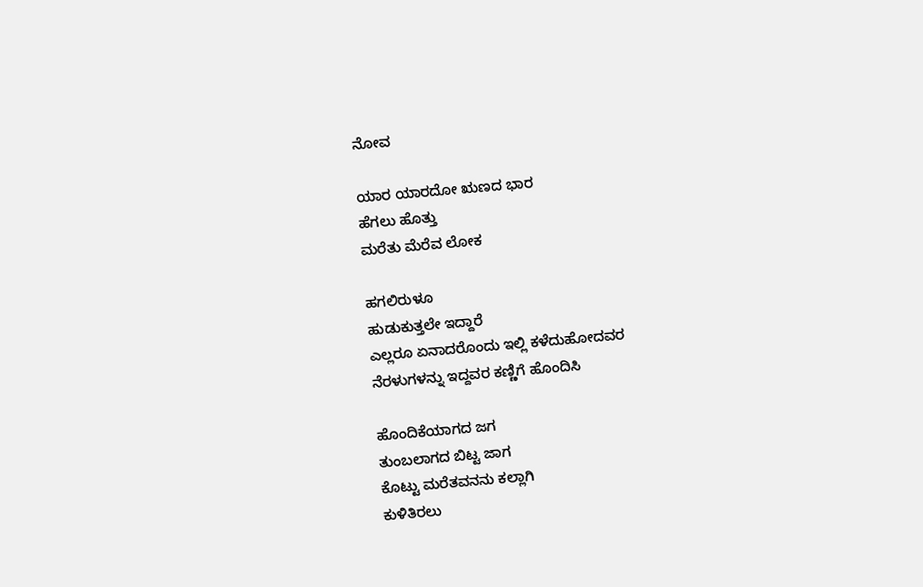ನೋವ

ಯಾರ ಯಾರದೋ ಋಣದ ಭಾರ
ಹೆಗಲು ಹೊತ್ತು
ಮರೆತು ಮೆರೆವ ಲೋಕ

ಹಗಲಿರುಳೂ
ಹುಡುಕುತ್ತಲೇ ಇದ್ದಾರೆ
ಎಲ್ಲರೂ ಏನಾದರೊಂದು ಇಲ್ಲಿ ಕಳೆದುಹೋದವರ
ನೆರಳುಗಳನ್ನು ಇದ್ದವರ ಕಣ್ಣಿಗೆ ಹೊಂದಿಸಿ

ಹೊಂದಿಕೆಯಾಗದ ಜಗ
ತುಂಬಲಾಗದ ಬಿಟ್ಟ ಜಾಗ
ಕೊಟ್ಟು ಮರೆತವನನು ಕಲ್ಲಾಗಿ
ಕುಳಿತಿರಲು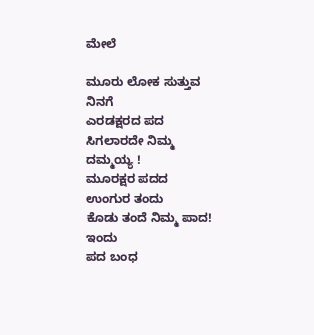ಮೇಲೆ

ಮೂರು ಲೋಕ ಸುತ್ತುವ
ನಿನಗೆ
ಎರಡಕ್ಷರದ ಪದ
ಸಿಗಲಾರದೇ ನಿಮ್ಮ ದಮ್ಮಯ್ಯ !
ಮೂರಕ್ಷರ ಪದದ ಉಂಗುರ ತಂದು
ಕೊಡು ತಂದೆ ನಿಮ್ಮ ಪಾದ!
ಇಂದು
ಪದ ಬಂಧ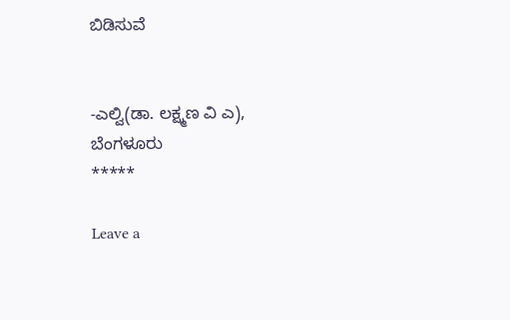ಬಿಡಿಸುವೆ


-ಎಲ್ವಿ(ಡಾ. ಲಕ್ಷ್ಮಣ ವಿ ಎ), ಬೆಂಗಳೂರು
*****

Leave a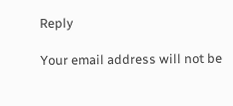Reply

Your email address will not be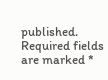published. Required fields are marked *